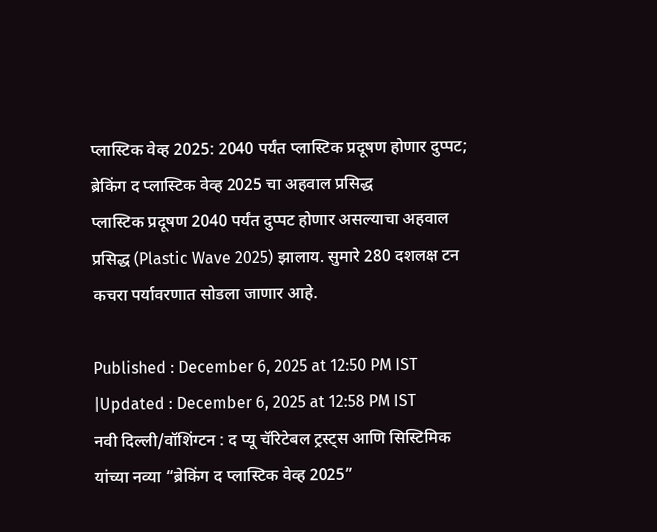प्लास्टिक वेव्ह 2025: 2040 पर्यंत प्लास्टिक प्रदूषण होणार दुप्पट; ब्रेकिंग द प्लास्टिक वेव्ह 2025 चा अहवाल प्रसिद्ध
प्लास्टिक प्रदूषण 2040 पर्यंत दुप्पट होणार असल्याचा अहवाल प्रसिद्ध (Plastic Wave 2025) झालाय. सुमारे 280 दशलक्ष टन कचरा पर्यावरणात सोडला जाणार आहे.

Published : December 6, 2025 at 12:50 PM IST
|Updated : December 6, 2025 at 12:58 PM IST
नवी दिल्ली/वॉशिंग्टन : द प्यू चॅरिटेबल ट्रस्ट्स आणि सिस्टिमिक यांच्या नव्या “ब्रेकिंग द प्लास्टिक वेव्ह 2025”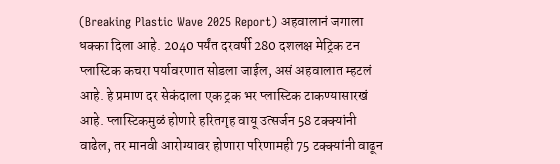(Breaking Plastic Wave 2025 Report) अहवालानं जगाला धक्का दिला आहे. 2040 पर्यंत दरवर्षी 280 दशलक्ष मेट्रिक टन प्लास्टिक कचरा पर्यावरणात सोडला जाईल, असं अहवालात म्हटलं आहे. हे प्रमाण दर सेकंदाला एक ट्रक भर प्लास्टिक टाकण्यासारखं आहे. प्लास्टिकमुळं होणारे हरितगृह वायू उत्सर्जन 58 टक्क्यांनी वाढेल, तर मानवी आरोग्यावर होणारा परिणामही 75 टक्क्यांनी वाढून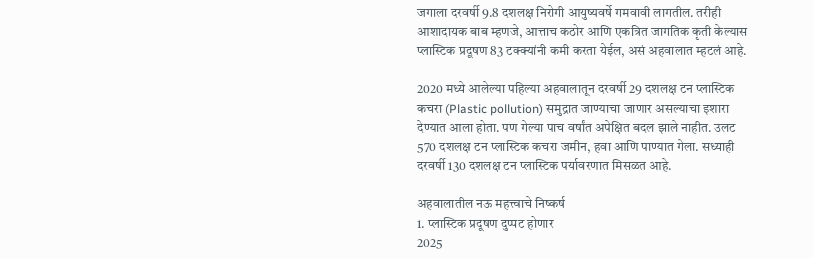जगाला दरवर्षी 9.8 दशलक्ष निरोगी आयुष्यवर्षे गमवावी लागतील. तरीही आशादायक बाब म्हणजे, आत्ताच कठोर आणि एकत्रित जागतिक कृती केल्यास प्लास्टिक प्रदूषण 83 टक्क्यांनी कमी करता येईल, असं अहवालात म्हटलं आहे.

2020 मध्ये आलेल्या पहिल्या अहवालातून दरवर्षी 29 दशलक्ष टन प्लास्टिक कचरा (Plastic pollution) समुद्रात जाण्याचा जाणार असल्याचा इशारा देण्यात आला होता. पण गेल्या पाच वर्षांत अपेक्षित बदल झाले नाहीत. उलट 570 दशलक्ष टन प्लास्टिक कचरा जमीन, हवा आणि पाण्यात गेला. सध्याही दरवर्षी 130 दशलक्ष टन प्लास्टिक पर्यावरणात मिसळत आहे.

अहवालातील नऊ महत्त्वाचे निष्कर्ष
1. प्लास्टिक प्रदूषण दुप्पट होणार
2025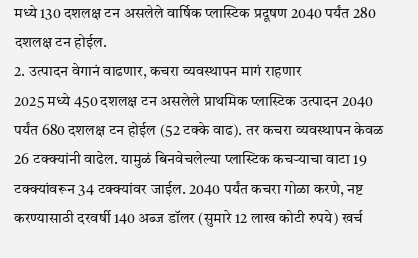मध्ये 130 दशलक्ष टन असलेले वार्षिक प्लास्टिक प्रदूषण 2040 पर्यंत 280 दशलक्ष टन होईल.
2. उत्पादन वेगानं वाढणार, कचरा व्यवस्थापन मागं राहणार
2025 मध्ये 450 दशलक्ष टन असलेले प्राथमिक प्लास्टिक उत्पादन 2040 पर्यंत 680 दशलक्ष टन होईल (52 टक्के वाढ). तर कचरा व्यवस्थापन केवळ 26 टक्क्यांनी वाढेल. यामुळं बिनवेचलेल्या प्लास्टिक कचऱ्याचा वाटा 19 टक्क्यांवरून 34 टक्क्यांवर जाईल. 2040 पर्यंत कचरा गोळा करणे, नष्ट करण्यासाठी दरवर्षी 140 अब्ज डॉलर (सुमारे 12 लाख कोटी रुपये) खर्च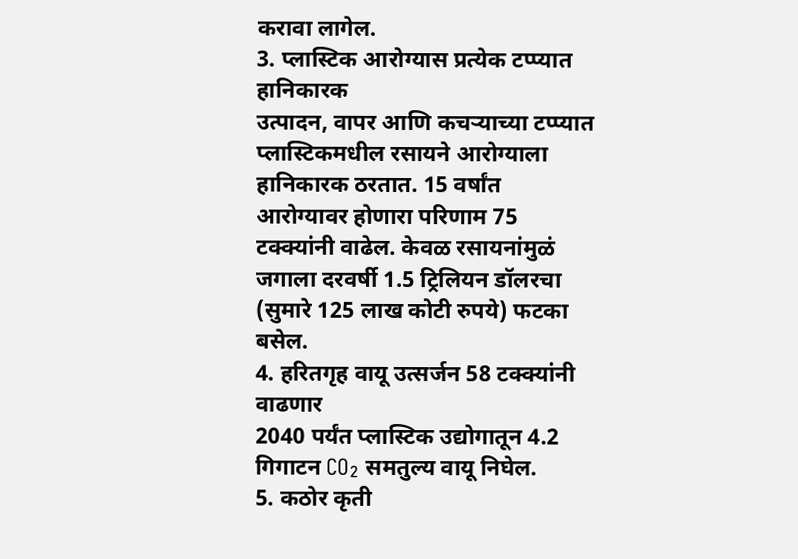करावा लागेल.
3. प्लास्टिक आरोग्यास प्रत्येक टप्प्यात हानिकारक
उत्पादन, वापर आणि कचऱ्याच्या टप्प्यात प्लास्टिकमधील रसायने आरोग्याला हानिकारक ठरतात. 15 वर्षांत आरोग्यावर होणारा परिणाम 75 टक्क्यांनी वाढेल. केवळ रसायनांमुळं जगाला दरवर्षी 1.5 ट्रिलियन डॉलरचा (सुमारे 125 लाख कोटी रुपये) फटका बसेल.
4. हरितगृह वायू उत्सर्जन 58 टक्क्यांनी वाढणार
2040 पर्यंत प्लास्टिक उद्योगातून 4.2 गिगाटन CO₂ समतुल्य वायू निघेल.
5. कठोर कृती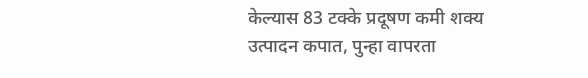केल्यास 83 टक्के प्रदूषण कमी शक्य
उत्पादन कपात, पुन्हा वापरता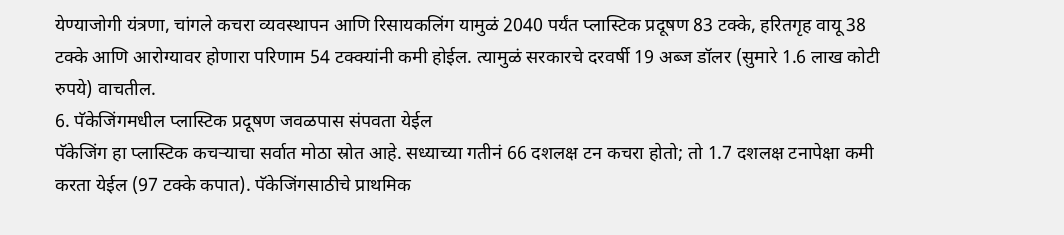येण्याजोगी यंत्रणा, चांगले कचरा व्यवस्थापन आणि रिसायकलिंग यामुळं 2040 पर्यंत प्लास्टिक प्रदूषण 83 टक्के, हरितगृह वायू 38 टक्के आणि आरोग्यावर होणारा परिणाम 54 टक्क्यांनी कमी होईल. त्यामुळं सरकारचे दरवर्षी 19 अब्ज डॉलर (सुमारे 1.6 लाख कोटी रुपये) वाचतील.
6. पॅकेजिंगमधील प्लास्टिक प्रदूषण जवळपास संपवता येईल
पॅकेजिंग हा प्लास्टिक कचऱ्याचा सर्वात मोठा स्रोत आहे. सध्याच्या गतीनं 66 दशलक्ष टन कचरा होतो; तो 1.7 दशलक्ष टनापेक्षा कमी करता येईल (97 टक्के कपात). पॅकेजिंगसाठीचे प्राथमिक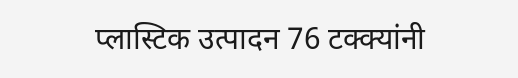प्लास्टिक उत्पादन 76 टक्क्यांनी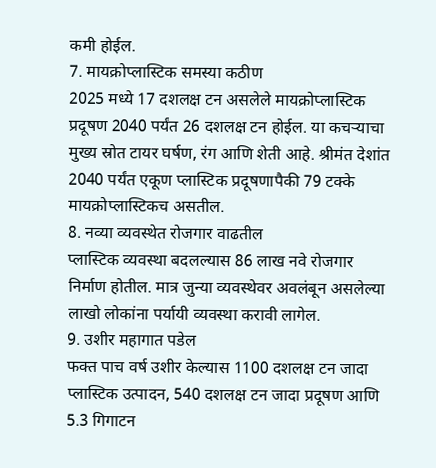कमी होईल.
7. मायक्रोप्लास्टिक समस्या कठीण
2025 मध्ये 17 दशलक्ष टन असलेले मायक्रोप्लास्टिक प्रदूषण 2040 पर्यंत 26 दशलक्ष टन होईल. या कचऱ्याचा मुख्य स्रोत टायर घर्षण, रंग आणि शेती आहे. श्रीमंत देशांत 2040 पर्यंत एकूण प्लास्टिक प्रदूषणापैकी 79 टक्के मायक्रोप्लास्टिकच असतील.
8. नव्या व्यवस्थेत रोजगार वाढतील
प्लास्टिक व्यवस्था बदलल्यास 86 लाख नवे रोजगार निर्माण होतील. मात्र जुन्या व्यवस्थेवर अवलंबून असलेल्या लाखो लोकांना पर्यायी व्यवस्था करावी लागेल.
9. उशीर महागात पडेल
फक्त पाच वर्ष उशीर केल्यास 1100 दशलक्ष टन जादा प्लास्टिक उत्पादन, 540 दशलक्ष टन जादा प्रदूषण आणि 5.3 गिगाटन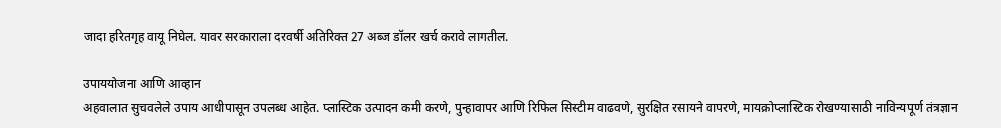जादा हरितगृह वायू निघेल. यावर सरकाराला दरवर्षी अतिरिक्त 27 अब्ज डॉलर खर्च करावे लागतील.

उपाययोजना आणि आव्हान
अहवालात सुचवलेले उपाय आधीपासून उपलब्ध आहेत. प्लास्टिक उत्पादन कमी करणे, पुन्हावापर आणि रिफिल सिस्टीम वाढवणे, सुरक्षित रसायने वापरणे, मायक्रोप्लास्टिक रोखण्यासाठी नाविन्यपूर्ण तंत्रज्ञान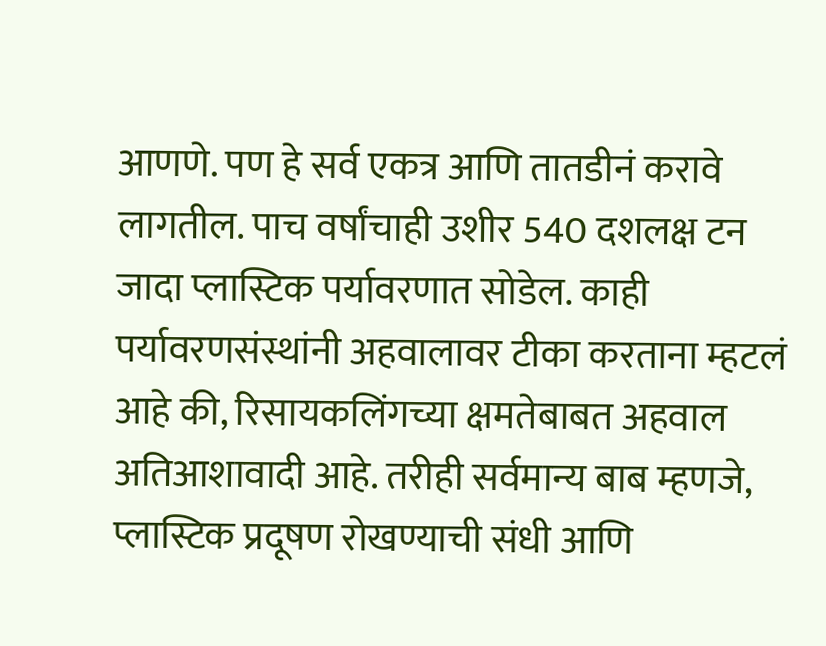आणणे. पण हे सर्व एकत्र आणि तातडीनं करावे लागतील. पाच वर्षांचाही उशीर 540 दशलक्ष टन जादा प्लास्टिक पर्यावरणात सोडेल. काही पर्यावरणसंस्थांनी अहवालावर टीका करताना म्हटलं आहे की, रिसायकलिंगच्या क्षमतेबाबत अहवाल अतिआशावादी आहे. तरीही सर्वमान्य बाब म्हणजे, प्लास्टिक प्रदूषण रोखण्याची संधी आणि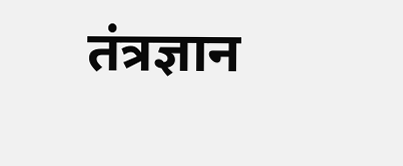तंत्रज्ञान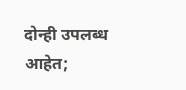दोन्ही उपलब्ध आहेत;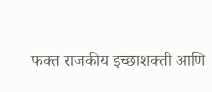फक्त राजकीय इच्छाशक्ती आणि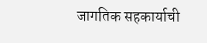जागतिक सहकार्याची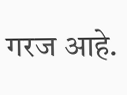गरज आहे.